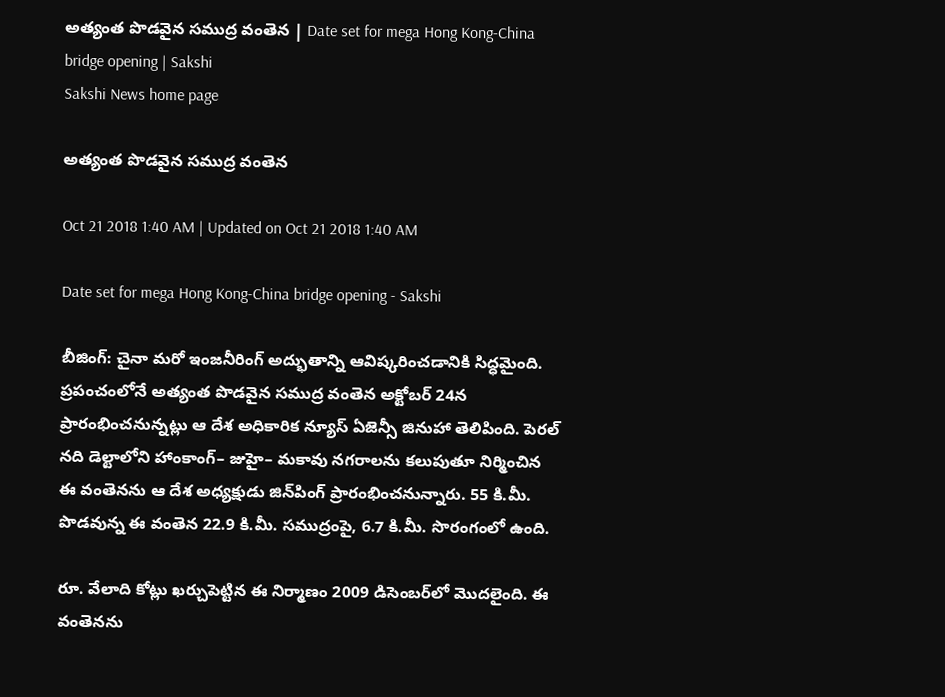అత్యంత పొడవైన సముద్ర వంతెన | Date set for mega Hong Kong-China bridge opening | Sakshi
Sakshi News home page

అత్యంత పొడవైన సముద్ర వంతెన

Oct 21 2018 1:40 AM | Updated on Oct 21 2018 1:40 AM

Date set for mega Hong Kong-China bridge opening - Sakshi

బీజింగ్‌: చైనా మరో ఇంజనీరింగ్‌ అద్భుతాన్ని ఆవిష్కరించడానికి సిద్ధమైంది. ప్రపంచంలోనే అత్యంత పొడవైన సముద్ర వంతెన అక్టోబర్‌ 24న ప్రారంభించనున్నట్లు ఆ దేశ అధికారిక న్యూస్‌ ఏజెన్సీ జినుహా తెలిపింది. పెరల్‌ నది డెల్టాలోని హాంకాంగ్‌– జుహై– మకావు నగరాలను కలుపుతూ నిర్మించిన ఈ వంతెనను ఆ దేశ అధ్యక్షుడు జిన్‌పింగ్‌ ప్రారంభించనున్నారు. 55 కి.మీ. పొడవున్న ఈ వంతెన 22.9 కి.మీ. సముద్రంపై, 6.7 కి.మీ. సొరంగంలో ఉంది.

రూ. వేలాది కోట్లు ఖర్చుపెట్టిన ఈ నిర్మాణం 2009 డిసెంబర్‌లో మొదలైంది. ఈ వంతెనను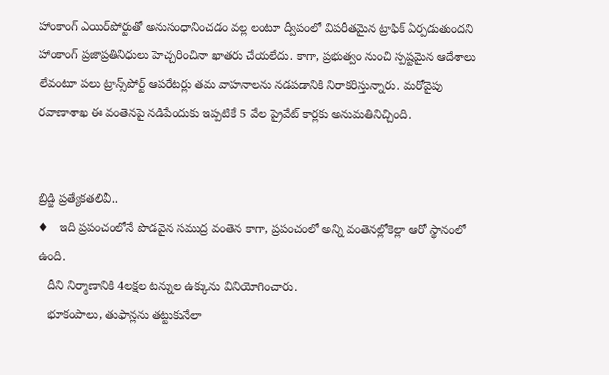హాంకాంగ్‌ ఎయిర్‌పోర్టుతో అనుసంధానించడం వల్ల లంటూ ద్వీపంలో విపరీతమైన ట్రాఫిక్‌ ఏర్పడుతుందని హాంకాంగ్‌ ప్రజాప్రతినిధులు హెచ్చరించినా ఖాతరు చేయలేదు. కాగా, ప్రభుత్వం నుంచి స్పష్టమైన ఆదేశాలు లేవంటూ పలు ట్రాన్స్‌పోర్ట్‌ ఆపరేటర్లు తమ వాహనాలను నడపడానికి నిరాకరిస్తున్నారు. మరోవైపు రవాణాశాఖ ఈ వంతెనపై నడిపేందుకు ఇప్పటికే 5 వేల ప్రైవేట్‌ కార్లకు అనుమతినిచ్చింది.


బ్రిడ్జి ప్రత్యేకతలివీ..
♦   ఇది ప్రపంచంలోనే పొడవైన సముద్ర వంతెన కాగా, ప్రపంచంలో అన్ని వంతెనల్లోకెల్లా ఆరో స్థానంలో ఉంది.
   దీని నిర్మాణానికి 4లక్షల టన్నుల ఉక్కును వినియోగించారు.
   భూకంపాలు, తుఫాన్లను తట్టుకునేలా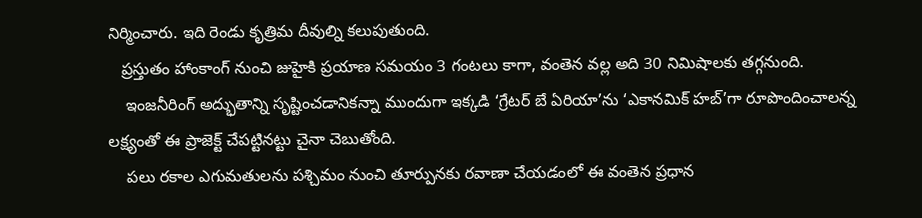నిర్మించారు. ఇది రెండు కృత్రిమ దీవుల్ని కలుపుతుంది.
   ప్రస్తుతం హాంకాంగ్‌ నుంచి జుహైకి ప్రయాణ సమయం 3 గంటలు కాగా, వంతెన వల్ల అది 30 నిమిషాలకు తగ్గనుంది.
    ఇంజనీరింగ్‌ అద్భుతాన్ని సృష్టించడానికన్నా ముందుగా ఇక్కడి ‘గ్రేటర్‌ బే ఏరియా’ను ‘ఎకానమిక్‌ హబ్‌’గా రూపొందించాలన్న లక్ష్యంతో ఈ ప్రాజెక్ట్‌ చేపట్టినట్టు చైనా చెబుతోంది.
    పలు రకాల ఎగుమతులను పశ్చిమం నుంచి తూర్పునకు రవాణా చేయడంలో ఈ వంతెన ప్రధాన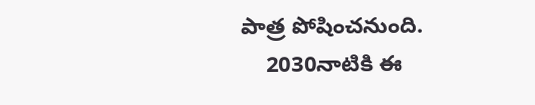పాత్ర పోషించనుంది.
    2030నాటికి ఈ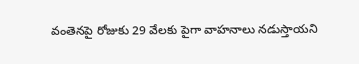వంతెనపై రోజుకు 29 వేలకు పైగా వాహనాలు నడుస్తాయని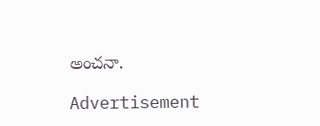అంచనా.

Advertisement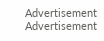Advertisement
Advertisement